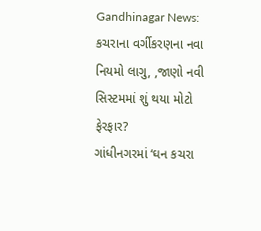Gandhinagar News: કચરાના વર્ગીકરણના નવા નિયમો લાગુ, ,જાણો નવી સિસ્ટમમાં શું થયા મોટો ફેરફાર?
ગાંધીનગરમાં ‘ઘન કચરા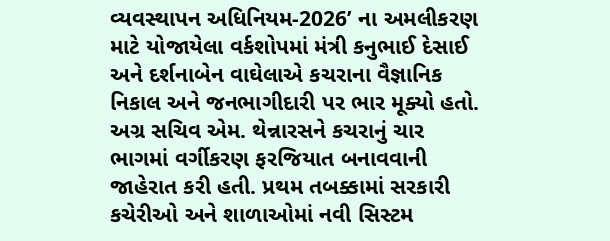વ્યવસ્થાપન અધિનિયમ-2026’ ના અમલીકરણ માટે યોજાયેલા વર્કશોપમાં મંત્રી કનુભાઈ દેસાઈ અને દર્શનાબેન વાઘેલાએ કચરાના વૈજ્ઞાનિક નિકાલ અને જનભાગીદારી પર ભાર મૂક્યો હતો. અગ્ર સચિવ એમ. થેન્નારસને કચરાનું ચાર ભાગમાં વર્ગીકરણ ફરજિયાત બનાવવાની જાહેરાત કરી હતી. પ્રથમ તબક્કામાં સરકારી કચેરીઓ અને શાળાઓમાં નવી સિસ્ટમ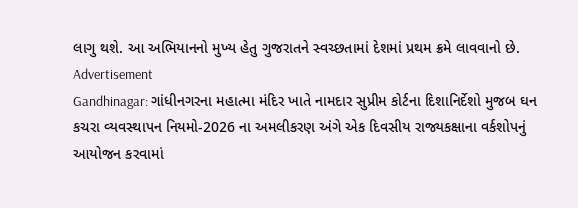લાગુ થશે. આ અભિયાનનો મુખ્ય હેતુ ગુજરાતને સ્વચ્છતામાં દેશમાં પ્રથમ ક્રમે લાવવાનો છે.
Advertisement
Gandhinagar: ગાંધીનગરના મહાત્મા મંદિર ખાતે નામદાર સુપ્રીમ કોર્ટના દિશાનિર્દેશો મુજબ ઘન કચરા વ્યવસ્થાપન નિયમો-2026 ના અમલીકરણ અંગે એક દિવસીય રાજ્યકક્ષાના વર્કશોપનું આયોજન કરવામાં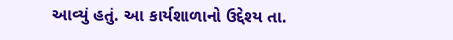આવ્યું હતું. આ કાર્યશાળાનો ઉદ્દેશ્ય તા.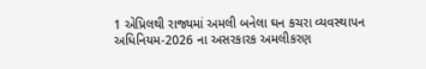1 એપ્રિલથી રાજ્યમાં અમલી બનેલા ઘન કચરા વ્યવસ્થાપન અધિનિયમ-2026 ના અસરકારક અમલીકરણ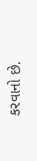કરવાનો છે.